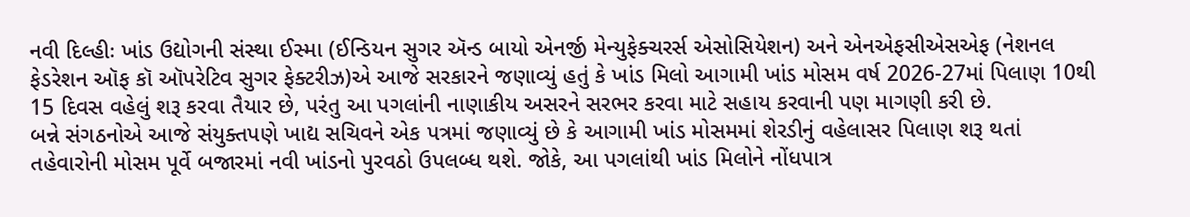નવી દિલ્હીઃ ખાંડ ઉદ્યોગની સંસ્થા ઈસ્મા (ઈન્ડિયન સુગર ઍન્ડ બાયો એનર્જી મેન્યુફેક્ચરર્સ એસોસિયેશન) અને એનએફસીએસએફ (નેશનલ ફેડરેશન ઑફ કૉ ઑપરેટિવ સુગર ફેક્ટરીઝ)એ આજે સરકારને જણાવ્યું હતું કે ખાંડ મિલો આગામી ખાંડ મોસમ વર્ષ 2026-27માં પિલાણ 10થી 15 દિવસ વહેલું શરૂ કરવા તૈયાર છે, પરંતુ આ પગલાંની નાણાકીય અસરને સરભર કરવા માટે સહાય કરવાની પણ માગણી કરી છે.
બન્ને સંગઠનોએ આજે સંયુક્તપણે ખાદ્ય સચિવને એક પત્રમાં જણાવ્યું છે કે આગામી ખાંડ મોસમમાં શેરડીનું વહેલાસર પિલાણ શરૂ થતાં તહેવારોની મોસમ પૂર્વે બજારમાં નવી ખાંડનો પુરવઠો ઉપલબ્ધ થશે. જોકે, આ પગલાંથી ખાંડ મિલોને નોંધપાત્ર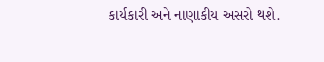કાર્યકારી અને નાણાકીય અસરો થશે.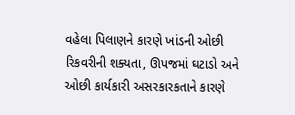વહેલા પિલાણને કારણે ખાંડની ઓછી રિકવરીની શક્યતા, ઊપજમાં ઘટાડો અને ઓછી કાર્યકારી અસરકારકતાને કારણે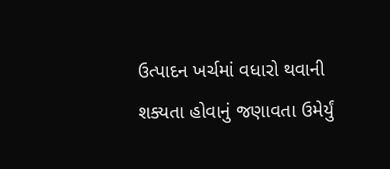ઉત્પાદન ખર્ચમાં વધારો થવાની શક્યતા હોવાનું જણાવતા ઉમેર્યું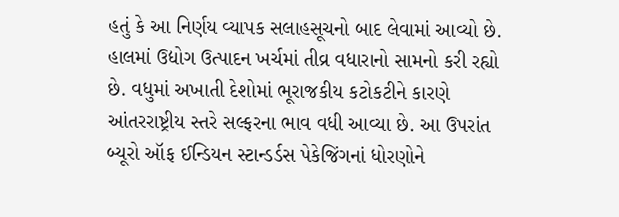હતું કે આ નિર્ણય વ્યાપક સલાહસૂચનો બાદ લેવામાં આવ્યો છે.
હાલમાં ઉદ્યોગ ઉત્પાદન ખર્ચમાં તીવ્ર વધારાનો સામનો કરી રહ્યો છે. વધુમાં અખાતી દેશોમાં ભૂરાજકીય કટોકટીને કારણે આંતરરાષ્ટ્રીય સ્તરે સલ્ફરના ભાવ વધી આવ્યા છે. આ ઉપરાંત બ્યૂરો ઑફ ઈન્ડિયન સ્ટાન્ડર્ડસ પેકેજિંગનાં ધોરણોને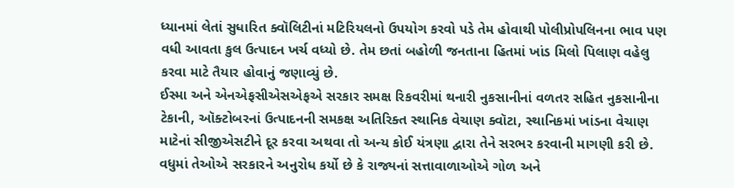ધ્યાનમાં લેતાં સુધારિત ક્વૉલિટીનાં મટિરિયલનો ઉપયોગ કરવો પડે તેમ હોવાથી પોલીપ્રોપલિનના ભાવ પણ વધી આવતા કુલ ઉત્પાદન ખર્ચ વધ્યો છે. તેમ છતાં બહોળી જનતાના હિતમાં ખાંડ મિલો પિલાણ વહેલુ કરવા માટે તૈયાર હોવાનું જણાવ્યું છે.
ઈસ્મા અને એનએફસીએસએફએ સરકાર સમક્ષ રિકવરીમાં થનારી નુકસાનીનાં વળતર સહિત નુકસાનીના ટેકાની, ઑક્ટોબરનાં ઉત્પાદનની સમકક્ષ અતિરિક્ત સ્થાનિક વેચાણ ક્વૉટા, સ્થાનિકમાં ખાંડના વેચાણ માટેનાં સીજીએસટીને દૂર કરવા અથવા તો અન્ય કોઈ યંત્રણા દ્વારા તેને સરભર કરવાની માગણી કરી છે. વધુમાં તેઓએ સરકારને અનુરોધ કર્યો છે કે રાજ્યનાં સત્તાવાળાઓએ ગોળ અને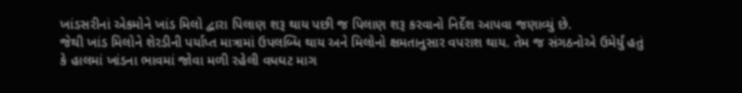ખાંડસરીનાં એકમોને ખાંડ મિલો દ્વારા પિલાણ શરૂ થાય પછી જ પિલાણ શરૂ કરવાનો નિર્દેશ આપવા જણાવ્યું છે.
જેથી ખાંડ મિલોને શેરડીની પર્યાપ્ત માત્રામાં ઉપલબ્ધિ થાય અને મિલોનો ક્ષમતાનુસાર વપરાશ થાય. તેમ જ સંગઠનોએ ઉમેર્યું હતું કે હાલમાં ખાંડના ભાવમાં જોવા મળી રહેલી વધઘટ માગ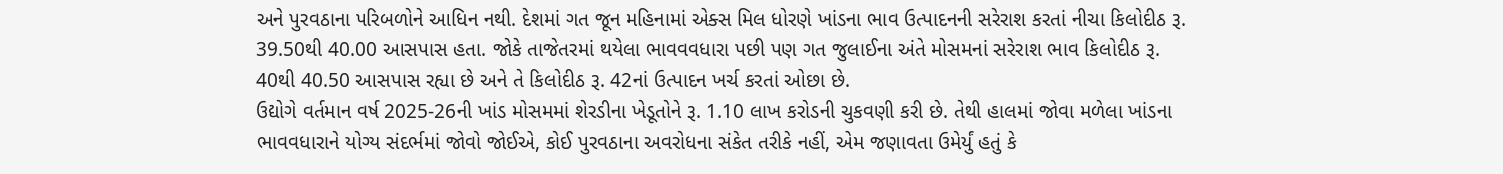અને પુરવઠાના પરિબળોને આધિન નથી. દેશમાં ગત જૂન મહિનામાં એક્સ મિલ ધોરણે ખાંડના ભાવ ઉત્પાદનની સરેરાશ કરતાં નીચા કિલોદીઠ રૂ. 39.50થી 40.00 આસપાસ હતા. જોકે તાજેતરમાં થયેલા ભાવવવધારા પછી પણ ગત જુલાઈના અંતે મોસમનાં સરેરાશ ભાવ કિલોદીઠ રૂ. 40થી 40.50 આસપાસ રહ્યા છે અને તે કિલોદીઠ રૂ. 42નાં ઉત્પાદન ખર્ચ કરતાં ઓછા છે.
ઉદ્યોગે વર્તમાન વર્ષ 2025-26ની ખાંડ મોસમમાં શેરડીના ખેડૂતોને રૂ. 1.10 લાખ કરોડની ચુકવણી કરી છે. તેથી હાલમાં જોવા મળેલા ખાંડના ભાવવધારાને યોગ્ય સંદર્ભમાં જોવો જોઈએ, કોઈ પુરવઠાના અવરોધના સંકેત તરીકે નહીં, એમ જણાવતા ઉમેર્યું હતું કે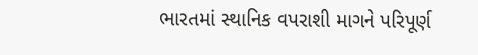ભારતમાં સ્થાનિક વપરાશી માગને પરિપૂર્ણ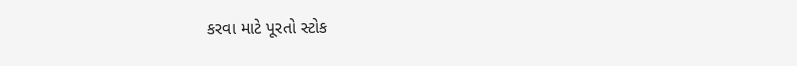કરવા માટે પૂરતો સ્ટોક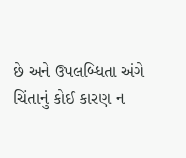છે અને ઉપલબ્ધિતા અંગે ચિંતાનું કોઈ કારણ ન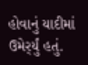હોવાનું યાદીમાં ઉમેર્ર્યું હતું.